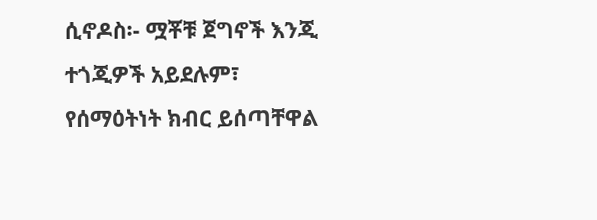ሲኖዶስ፡- ሟቾቹ ጀግኖች እንጂ ተጎጂዎች አይደሉም፣ የሰማዕትነት ክብር ይሰጣቸዋል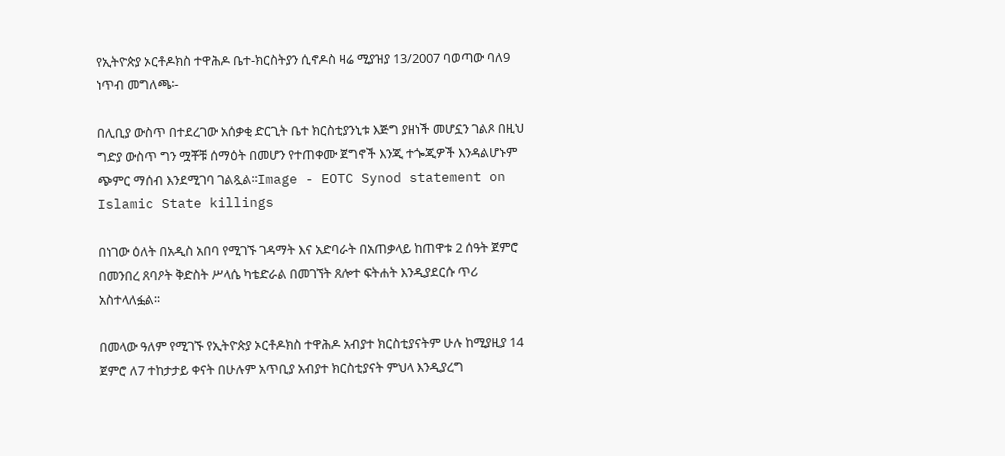የኢትዮጵያ ኦርቶዶክስ ተዋሕዶ ቤተ-ክርስትያን ሲኖዶስ ዛሬ ሚያዝያ 13/2007 ባወጣው ባለ9 ነጥብ መግለጫ፡-

በሊቢያ ውስጥ በተደረገው አሰቃቂ ድርጊት ቤተ ክርስቲያንኒቱ እጅግ ያዘነች መሆኗን ገልጾ በዚህ ግድያ ውስጥ ግን ሟቾቹ ሰማዕት በመሆን የተጠቀሙ ጀግኖች እንጂ ተጐጂዎች እንዳልሆኑም ጭምር ማሰብ እንደሚገባ ገልጿል፡፡Image - EOTC Synod statement on  Islamic State killings

በነገው ዕለት በአዲስ አበባ የሚገኙ ገዳማት እና አድባራት በአጠቃላይ ከጠዋቱ 2 ሰዓት ጀምሮ በመንበረ ጸባዖት ቅድስት ሥላሴ ካቴድራል በመገኘት ጸሎተ ፍትሐት እንዲያደርሱ ጥሪ አስተላለፏል፡፡

በመላው ዓለም የሚገኙ የኢትዮጵያ ኦርቶዶክስ ተዋሕዶ አብያተ ክርስቲያናትም ሁሉ ከሚያዚያ 14 ጀምሮ ለ7 ተከታታይ ቀናት በሁሉም አጥቢያ አብያተ ክርስቲያናት ምህላ እንዲያረግ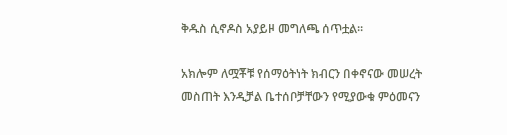ቅዱስ ሲኖዶስ አያይዞ መግለጫ ሰጥቷል፡፡

አክሎም ለሟቾቹ የሰማዕትነት ክብርን በቀኖናው መሠረት መስጠት እንዲቻል ቤተሰቦቻቸውን የሚያውቁ ምዕመናን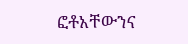ፎቶአቸውንና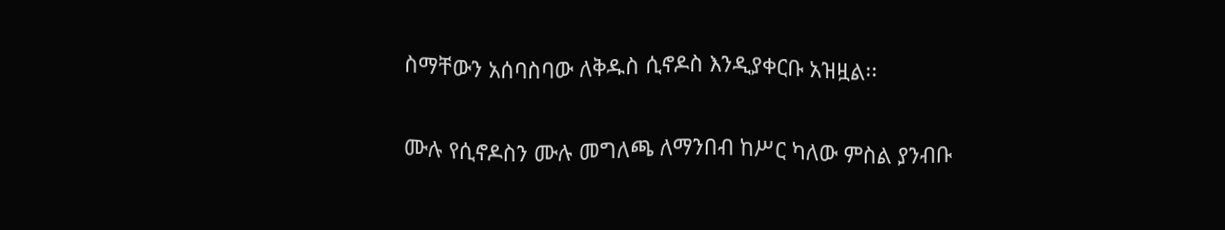ስማቸውን አሰባስባው ለቅዱስ ሲኖዶስ እንዲያቀርቡ አዝዟል፡፡

ሙሉ የሲኖዶስን ሙሉ መግለጫ ለማንበብ ከሥር ካለው ምስል ያንብቡ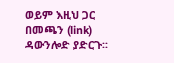ወይም እዚህ ጋር በመጫን (link) ዳውንሎድ ያድርጉ፡፡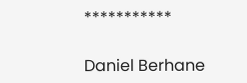***********

Daniel Berhane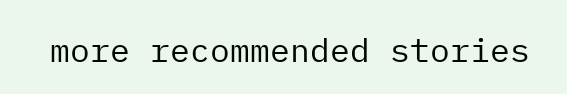more recommended stories